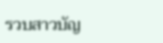รวบสาวบัญ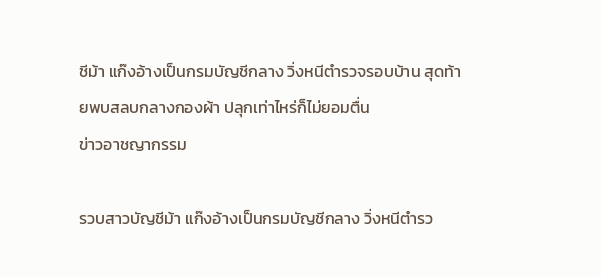ชีม้า แก๊งอ้างเป็นกรมบัญชีกลาง วิ่งหนีตำรวจรอบบ้าน สุดท้ายพบสลบกลางกองผ้า ปลุกเท่าไหร่ก็ไม่ยอมตื่น
ข่าวอาชญากรรม

รวบสาวบัญชีม้า แก๊งอ้างเป็นกรมบัญชีกลาง วิ่งหนีตำรว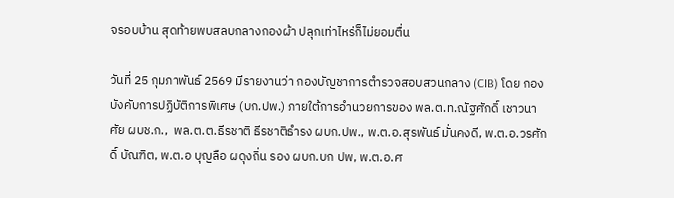จรอบบ้าน สุดท้ายพบสลบกลางกองผ้า ปลุกเท่าไหร่ก็ไม่ยอมตื่น

วันที่ 25 กุมภาพันธ์ 2569 มีรายงานว่า กองบัญชาการตำรวจสอบสวนกลาง (CIB) โดย กองบังคับการปฏิบัติการพิเศษ (บก.ปพ.) ภายใต้การอำนวยการของ พล.ต.ท.ณัฐศักดิ์ เชาวนาศัย ผบช.ก.,  พล.ต.ต.ธีรชาติ ธีรชาติธำรง ผบก.ปพ., พ.ต.อ.สุรพันธ์ มั่นคงดี, พ.ต.อ.วรศักดิ์ บัณฑิต, พ.ต.อ บุญลือ ผดุงถิ่น รอง ผบก.บก ปพ, พ.ต.อ.ศ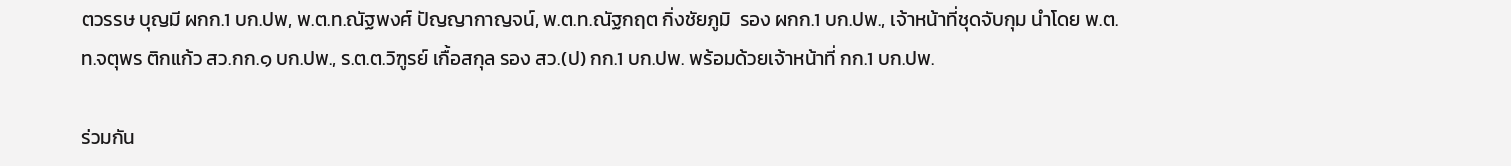ตวรรษ บุญมี ผกก.1 บก.ปพ, พ.ต.ท.ณัฐพงศ์ ปัญญากาญจน์, พ.ต.ท.ณัฐกฤต กิ่งชัยภูมิ  รอง ผกก.1 บก.ปพ., เจ้าหน้าที่ชุดจับกุม นำโดย พ.ต.ท.จตุพร ติกแก้ว สว.กก.๑ บก.ปพ., ร.ต.ต.วิฑูรย์ เกื้อสกุล รอง สว.(ป) กก.1 บก.ปพ. พร้อมด้วยเจ้าหน้าที่ กก.1 บก.ปพ.

ร่วมกัน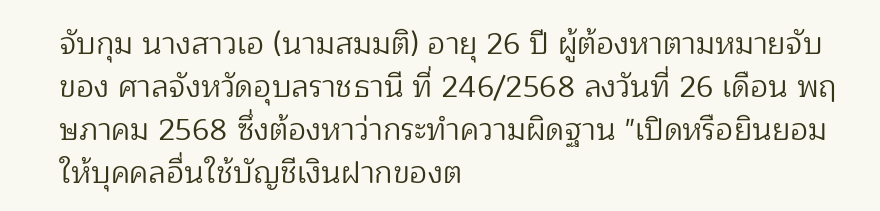จับกุม นางสาวเอ (นามสมมติ) อายุ 26 ปี ผู้ต้องหาตามหมายจับของ ศาลจังหวัดอุบลราชธานี ที่ 246/2568 ลงวันที่ 26 เดือน พฤษภาคม 2568 ซึ่งต้องหาว่ากระทำความผิดฐาน "เปิดหรือยินยอมให้บุคคลอื่นใช้บัญชีเงินฝากของต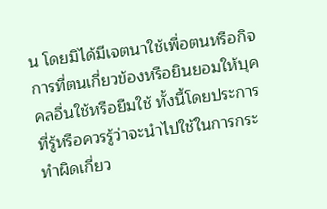น โดยมิได้มีเจตนาใช้เพื่อตนหรือกิจการที่ตนเกี่ยวข้องหรือยินยอมให้บุคคลอื่นใช้หรือยืมใช้ ทั้งนี้โดยประการที่รู้หรือควรรู้ว่าจะนำไปใช้ในการกระทำผิดเกี่ยว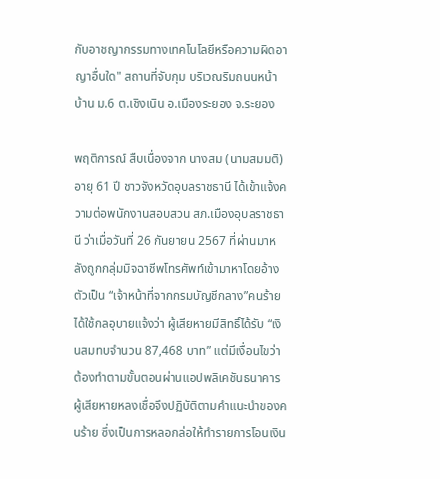กับอาชญากรรมทางเทคโนโลยีหรือความผิดอาญาอื่นใด" สถานที่จับกุม บริเวณริมถนนหน้าบ้าน ม.6 ต.เชิงเนิน อ.เมืองระยอง จ.ระยอง

พฤติการณ์ สืบเนื่องจาก นางสม (นามสมมติ) อายุ 61 ปี ชาวจังหวัดอุบลราชธานี ได้เข้าแจ้งความต่อพนักงานสอบสวน สภ.เมืองอุบลราชธานี ว่าเมื่อวันที่ 26 กันยายน 2567 ที่ผ่านมาหลังถูกกลุ่มมิจฉาชีพโทรศัพท์เข้ามาหาโดยอ้างตัวเป็น “เจ้าหน้าที่จากกรมบัญชีกลาง”คนร้ายได้ใช้กลอุบายแจ้งว่า ผู้เสียหายมีสิทธิ์ได้รับ “เงินสมทบจำนวน 87,468 บาท” แต่มีเงื่อนไขว่าต้องทำตามขั้นตอนผ่านแอปพลิเคชันธนาคาร ผู้เสียหายหลงเชื่อจึงปฏิบัติตามคำแนะนำของคนร้าย ซึ่งเป็นการหลอกล่อให้ทำรายการโอนเงิน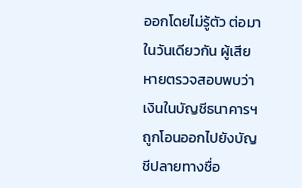ออกโดยไม่รู้ตัว ต่อมาในวันเดียวกัน ผู้เสียหายตรวจสอบพบว่าเงินในบัญชีธนาคารฯ ถูกโอนออกไปยังบัญชีปลายทางชื่อ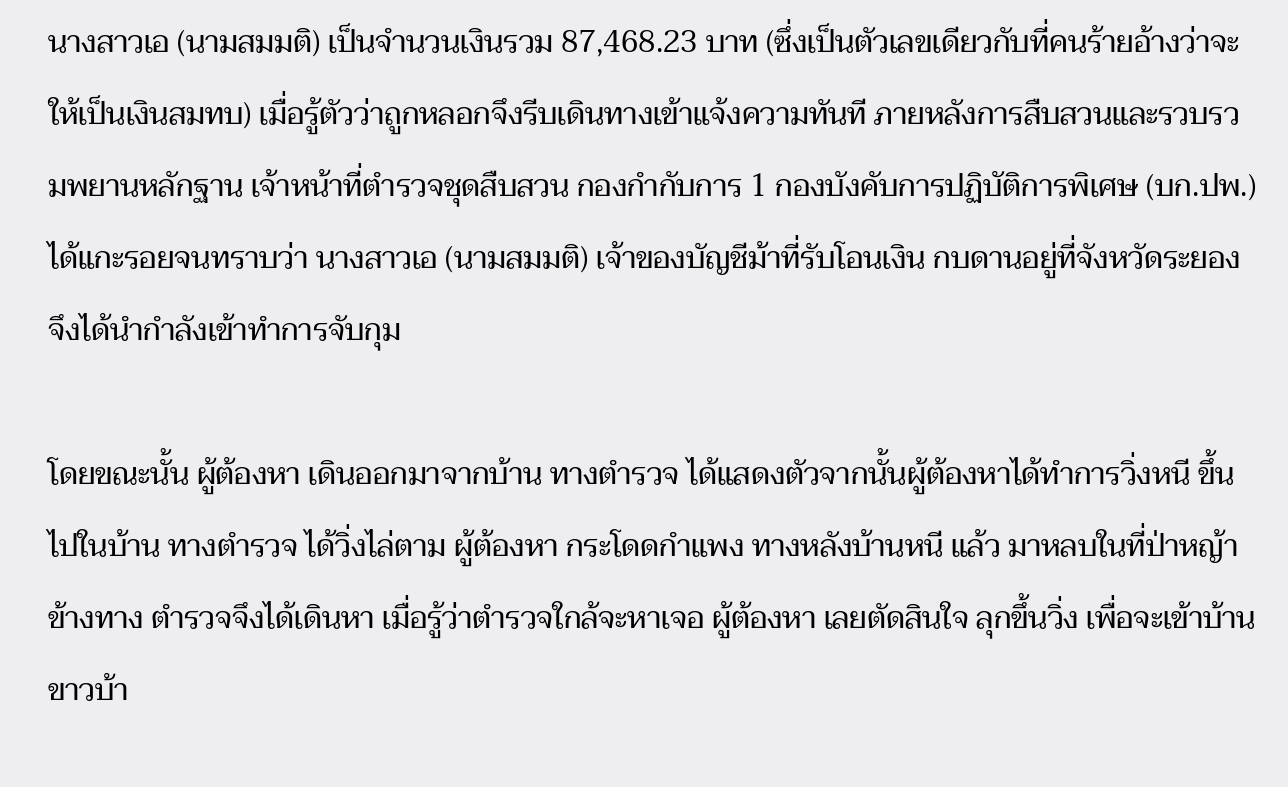นางสาวเอ (นามสมมติ) เป็นจำนวนเงินรวม 87,468.23 บาท (ซึ่งเป็นตัวเลขเดียวกับที่คนร้ายอ้างว่าจะให้เป็นเงินสมทบ) เมื่อรู้ตัวว่าถูกหลอกจึงรีบเดินทางเข้าแจ้งความทันที ภายหลังการสืบสวนและรวบรวมพยานหลักฐาน เจ้าหน้าที่ตำรวจชุดสืบสวน กองกำกับการ 1 กองบังคับการปฏิบัติการพิเศษ (บก.ปพ.) ได้แกะรอยจนทราบว่า นางสาวเอ (นามสมมติ) เจ้าของบัญชีม้าที่รับโอนเงิน กบดานอยู่ที่จังหวัดระยอง จึงได้นำกำลังเข้าทำการจับกุม

โดยขณะนั้น ผู้ต้องหา เดินออกมาจากบ้าน ทางตำรวจ ได้แสดงตัวจากนั้นผู้ต้องหาได้ทำการวิ่งหนี ขึ้นไปในบ้าน ทางตำรวจ ได้วิ่งไล่ตาม ผู้ต้องหา กระโดดกำแพง ทางหลังบ้านหนี แล้ว มาหลบในที่ป่าหญ้าข้างทาง ตำรวจจึงได้เดินหา เมื่อรู้ว่าตำรวจใกล้จะหาเจอ ผู้ต้องหา เลยตัดสินใจ ลุกขึ้นวิ่ง เพื่อจะเข้าบ้านขาวบ้า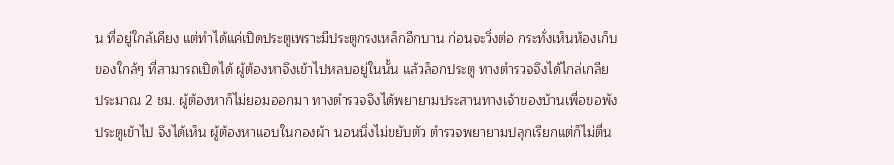น ที่อยู่ใกล้เคียง แต่ทำได้แค่เปิดประตูเพราะมีประตูกรงเหล็กอีกบาน ก่อนจะวิ่งต่อ กระทั่งเห็นห้องเก็บของใกล้ๆ ที่สามารถเปิดได้ ผู้ต้องหาจึงเข้าไปหลบอยู่ในนั้น แล้วล็อกประตู ทางตำรวจจึงได้ไกล่เกลีย ประมาณ 2 ชม. ผู้ต้องหาก็ไม่ยอมออกมา ทางตำรวจจึงได้พยายามประสานทางเจ้าของบ้านเพื่อขอพังประตูเข้าไป จึงได้เห็น ผู้ต้องหาแอบในกองผ้า นอนนิ่งไม่ขยับตัว ตำรวจพยายามปลุกเรียกแต่ก็ไม่ตื่น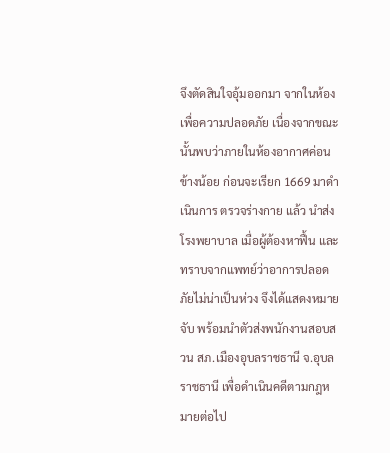จึงตัดสินใจอุ้มออกมา จากในห้องเพื่อความปลอดภัย เนื่องจากขณะนั้นพบว่าภายในห้องอากาศค่อนข้างน้อย ก่อนจะเรียก 1669 มาดำเนินการ ตรวจร่างกาย แล้ว นำส่งโรงพยาบาล เมื่อผู้ต้องหาฟื้น และทราบจากแพทย์ว่าอาการปลอดภัยไม่น่าเป็นห่วง จึงได้แสดงหมายจับ พร้อมนำตัวส่งพนักงานสอบสวน สภ.เมืองอุบลราชธานี จ.อุบลราชธานี เพื่อดำเนินคดีตามกฎหมายต่อไป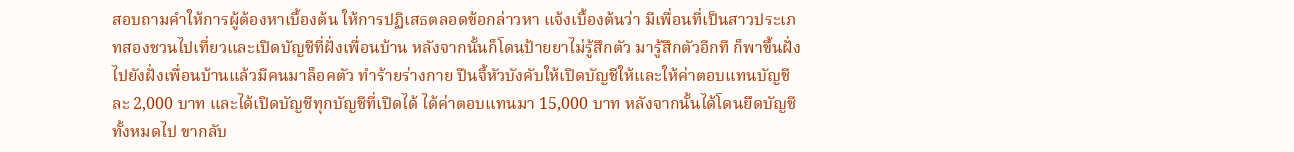สอบถามคำให้การผู้ต้องหาเบื้องต้น ให้การปฏิเสธตลอดข้อกล่าวหา แจ้งเบื้องต้นว่า มีเพื่อนที่เป็นสาวประเภทสองชวนไปเที่ยวและเปิดบัญชีที่ฝั่งเพื่อนบ้าน หลังจากนั้นก็โดนป้ายยาไม่รู้สึกตัว มารู้สึกตัวอีกที ก็พาขึ้นฝั่งไปยังฝั่งเพื่อนบ้านแล้วมีคนมาล็อคตัว ทำร้ายร่างกาย ปืนจี้หัวบังคับให้เปิดบัญชีให้และให้ค่าตอบแทนบัญชีละ 2,000 บาท และได้เปิดบัญชีทุกบัญชีที่เปิดได้ ได้ค่าตอบแทนมา 15,000 บาท หลังจากนั้นได้โดนยึดบัญชีทั้งหมดไป ขากลับ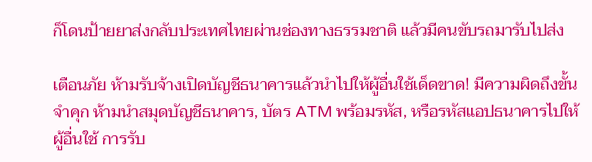ก็โดนป้ายยาส่งกลับประเทศไทยผ่านช่องทางธรรมชาติ แล้วมีคนขับรถมารับไปส่ง

เตือนภัย ห้ามรับจ้างเปิดบัญชีธนาคารแล้วนำไปให้ผู้อื่นใช้เด็ดขาด! มีความผิดถึงขั้นจำคุก ห้ามนำสมุดบัญชีธนาคาร, บัตร ATM พร้อมรหัส, หรือรหัสแอปธนาคารไปให้ผู้อื่นใช้ การรับ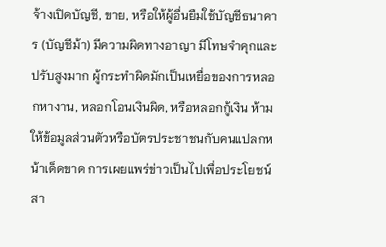จ้างเปิดบัญชี, ขาย, หรือให้ผู้อื่นยืมใช้บัญชีธนาคาร (บัญชีม้า) มีความผิดทางอาญา มีโทษจำคุกและปรับสูงมาก ผู้กระทำผิดมักเป็นเหยื่อของการหลอกหางาน, หลอกโอนเงินผิด, หรือหลอกกู้เงิน ห้ามให้ข้อมูลส่วนตัวหรือบัตรประชาชนกับคนแปลกหน้าเด็ดขาด การเผยแพร่ข่าวเป็นไปเพื่อประโยชน์สา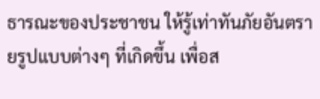ธารณะของประชาชน ให้รู้เท่าทันภัยอันตรายรูปแบบต่างๆ ที่เกิดขึ้น เพื่อส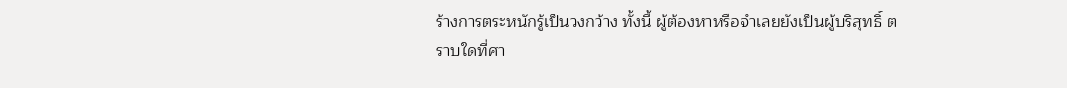ร้างการตระหนักรู้เป็นวงกว้าง ทั้งนี้ ผู้ต้องหาหรือจำเลยยังเป็นผู้บริสุทธิ์ ตราบใดที่ศา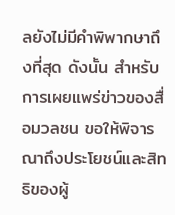ลยังไม่มีคำพิพากษาถึงที่สุด ดังนั้น สำหรับการเผยแพร่ข่าวของสื่อมวลชน ขอให้พิจารณาถึงประโยชน์และสิทธิของผู้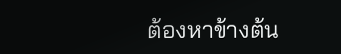ต้องหาข้างต้น